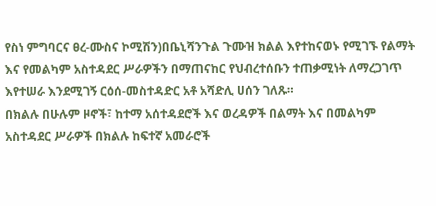የስነ ምግባርና ፀረ-ሙስና ኮሚሽን)በቤኒሻንጉል ጉሙዝ ክልል እየተከናወኑ የሚገኙ የልማት እና የመልካም አስተዳደር ሥራዎችን በማጠናከር የህብረተሰቡን ተጠቃሚነት ለማረጋገጥ እየተሠራ እንደሚገኝ ርዕሰ-መስተዳድር አቶ አሻድሊ ሀሰን ገለጹ።
በክልሉ በሁሉም ዞኖች፣ ከተማ አሰተዳደሮች እና ወረዳዎች በልማት እና በመልካም አስተዳደር ሥራዎች በክልሉ ከፍተኛ አመራሮች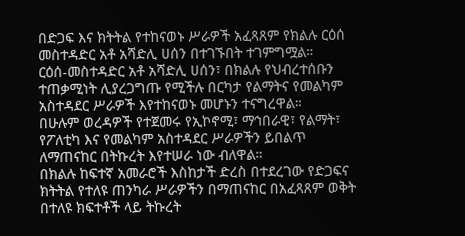በድጋፍ እና ክትትል የተከናወኑ ሥራዎች አፈጻጸም የክልሉ ርዕሰ መስተዳድር አቶ አሻድሊ ሀሰን በተገኙበት ተገምግሟል።
ርዕሰ-መስተዳድር አቶ አሻድሊ ሀሰን፣ በክልሉ የህብረተሰቡን ተጠቃሚነት ሊያረጋግጡ የሚችሉ በርካታ የልማትና የመልካም አስተዳደር ሥራዎች እየተከናወኑ መሆኑን ተናግረዋል።
በሁሉም ወረዳዎች የተጀመሩ የኢኮኖሚ፣ ማኅበራዊ፣ የልማት፣ የፖለቲካ እና የመልካም አስተዳደር ሥራዎችን ይበልጥ ለማጠናከር በትኩረት እየተሠራ ነው ብለዋል።
በክልሉ ከፍተኛ አመራሮች እስከታች ድረስ በተደረገው የድጋፍና ክትትል የተለዩ ጠንካራ ሥራዎችን በማጠናከር በአፈጻጸም ወቅት በተለዩ ክፍተቶች ላይ ትኩረት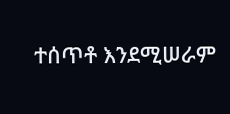ተሰጥቶ እንደሚሠራም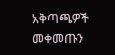አቅጣጫዎች መቀመጡን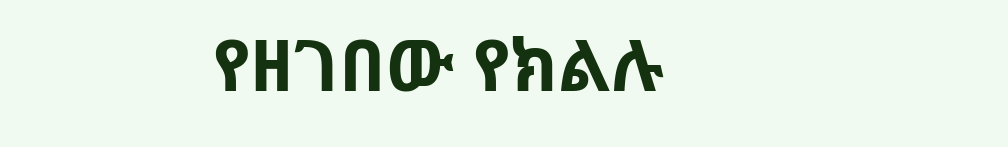የዘገበው የክልሉ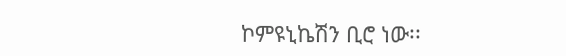ኮምዩኒኬሽን ቢሮ ነው፡፡